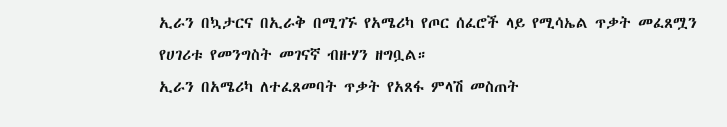ኢራን በኳታርና በኢራቅ በሚገኙ የአሜሪካ የጦር ሰፈሮች ላይ የሚሳኤል ጥቃት መፈጸሟን የሀገሪቱ የመንግስት መገናኛ ብዙሃን ዘግቧል።
ኢራን በአሜሪካ ለተፈጸመባት ጥቃት የአጸፋ ምላሽ መስጠት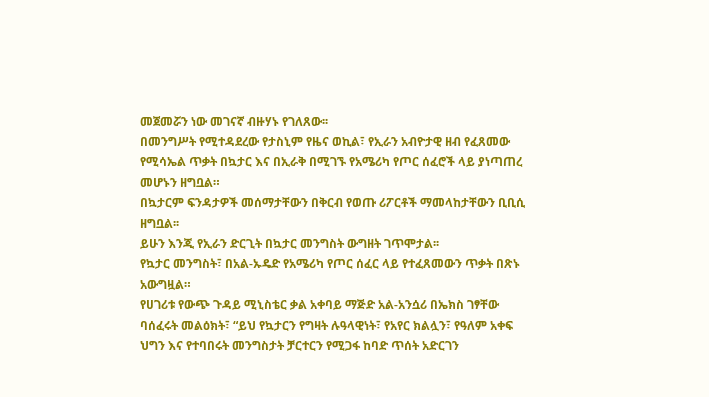መጀመሯን ነው መገናኛ ብዙሃኑ የገለጸው፡፡
በመንግሥት የሚተዳደረው የታስኒም የዜና ወኪል፣ የኢራን አብዮታዊ ዘብ የፈጸመው የሚሳኤል ጥቃት በኳታር እና በኢራቅ በሚገኙ የአሜሪካ የጦር ሰፈሮች ላይ ያነጣጠረ መሆኑን ዘግቧል።
በኳታርም ፍንዳታዎች መሰማታቸውን በቅርብ የወጡ ሪፖርቶች ማመላከታቸውን ቢቢሲ ዘግቧል፡፡
ይሁን እንጂ የኢራን ድርጊት በኳታር መንግስት ውግዘት ገጥሞታል፡፡
የኳታር መንግስት፣ በአል-ኡዴድ የአሜሪካ የጦር ሰፈር ላይ የተፈጸመውን ጥቃት በጽኑ አውግዟል።
የሀገሪቱ የውጭ ጉዳይ ሚኒስቴር ቃል አቀባይ ማጅድ አል-አንሷሪ በኤክስ ገፃቸው ባሰፈሩት መልዕክት፣ “ይህ የኳታርን የግዛት ሉዓላዊነት፣ የአየር ክልሏን፣ የዓለም አቀፍ ህግን እና የተባበሩት መንግስታት ቻርተርን የሚጋፋ ከባድ ጥሰት አድርገን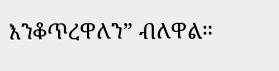እንቆጥረዋለን” ብለዋል።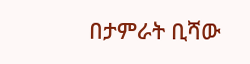በታምራት ቢሻው